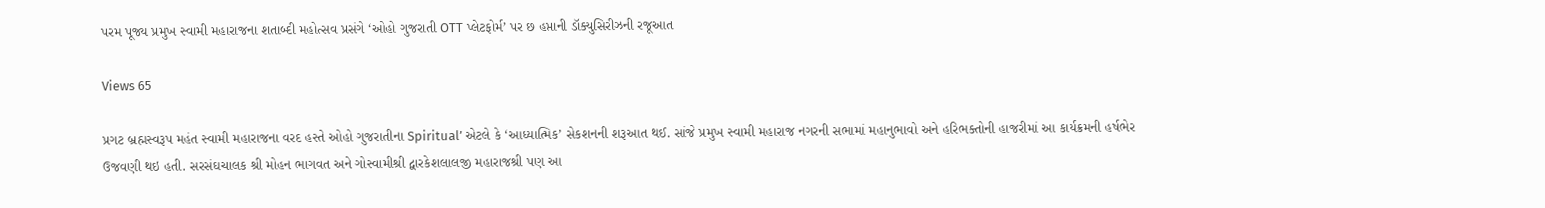પરમ પૂજ્ય પ્રમુખ સ્વામી મહારાજના શતાબ્દી મહોત્સવ પ્રસંગે ‘ઓહો ગુજરાતી OTT પ્લેટફોર્મ’ પર છ હપ્તાની ડૉક્યુસિરીઝની રજૂઆત

Views 65

પ્રગટ બ્રહ્મસ્વરૂપ મહંત સ્વામી મહારાજના વરદ હસ્તે ઓહો ગુજરાતીના Spiritual’ એટલે કે ‘આધ્યાત્મિક’ સેકશનની શરૂઆત થઈ. સાંજે પ્રમુખ સ્વામી મહારાજ નગરની સભામાં મહાનુભાવો અને હરિભક્તોની હાજરીમાં આ કાર્યક્રમની હર્ષભેર ઉજવણી થઇ હતી. સરસંઘચાલક શ્રી મોહન ભાગવત અને ગોસ્વામીશ્રી દ્વારકેશલાલજી મહારાજશ્રી પણ આ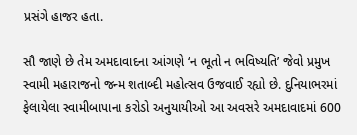પ્રસંગે હાજર હતા.

સૌ જાણે છે તેમ અમદાવાદના આંગણે ‘ન ભૂતો ન ભવિષ્યતિ’ જેવો પ્રમુખ સ્વામી મહારાજનો જન્મ શતાબ્દી મહોત્સવ ઉજવાઈ રહ્યો છે. દુનિયાભરમાં ફેલાયેલા સ્વામીબાપાના કરોડો અનુયાયીઓ આ અવસરે અમદાવાદમાં 600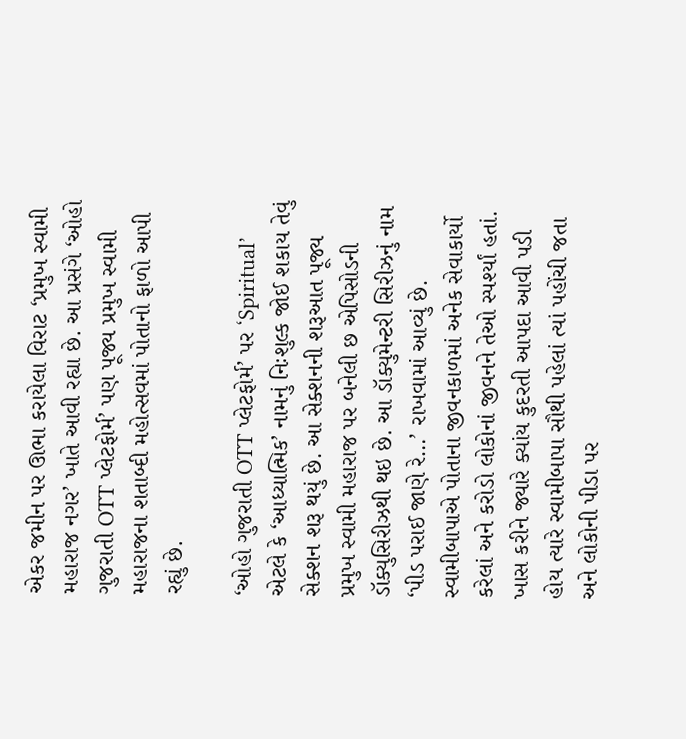એકર જમીન પર ઊભા કરાયેલા વિરાટ ‘પ્રમુખ સ્વામી મહારાજ નગર’ ખાતે આવી રહ્યા છે. આ પ્રસંગે ‘ઓહો ગુજરાતી OTT પ્લેટફોર્મ’ પણ પૂજ્ય પ્રમુખ સ્વામી મહારાજના શતાબ્દી મહોત્સવમાં પોતાનો ફાળો આપી રહ્યું છે.

‘ઓહો ગુજરાતી OTT પ્લેટફોર્મ’ પર ‘Spiritual’ એટલે કે ‘આધ્યાત્મિક’ નામનું નિઃશુલ્ક જોઈ શકાય તેવું સેક્શન શરૂ થયું છે. આ સેક્શનની શરૂઆત પૂજ્ય પ્રમુખ સ્વામી મહારાજ પર બનેલી છ એપિસોડની ડૉક્યુસિરીઝથી થઇ છે. આ ડૉક્યુમેન્ટરી સિરીઝનું નામ ‘પીડ પરાઈ જાણે રે…’ રાખવામાં આવ્યું છે. સ્વામીબાપાએ પોતાના જીવનકાળમાં અનેક સેવાકાર્યો કરેલાં અને કરોડો લોકોનાં જીવનને તેઓ સ્પર્શ્યાં હતાં. ખાસ કરીને જ્યારે ક્યાંય કુદરતી આપદા આવી પડી હોય ત્યારે સ્વામીબાપા સૌથી પહેલાં ત્યાં પહોંચી જતા અને લોકોની પીડા પર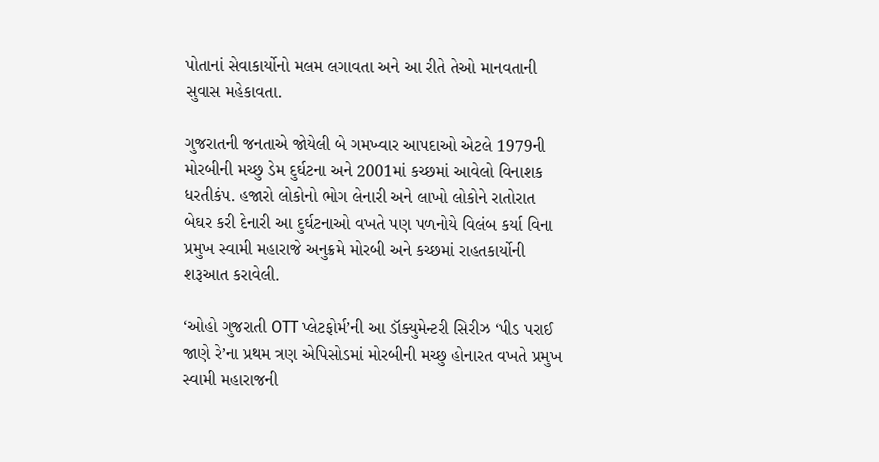પોતાનાં સેવાકાર્યોનો મલમ લગાવતા અને આ રીતે તેઓ માનવતાની સુવાસ મહેકાવતા.

ગુજરાતની જનતાએ જોયેલી બે ગમખ્વાર આપદાઓ એટલે 1979ની મોરબીની મચ્છુ ડેમ દુર્ઘટના અને 2001માં કચ્છમાં આવેલો વિનાશક ધરતીકંપ. હજારો લોકોનો ભોગ લેનારી અને લાખો લોકોને રાતોરાત બેઘર કરી દેનારી આ દુર્ઘટનાઓ વખતે પણ પળનોયે વિલંબ કર્યા વિના પ્રમુખ સ્વામી મહારાજે અનુક્રમે મોરબી અને કચ્છમાં રાહતકાર્યોની શરૂઆત કરાવેલી.

‘ઓહો ગુજરાતી OTT પ્લેટફોર્મ’ની આ ડૉક્યુમેન્ટરી સિરીઝ ‘પીડ પરાઈ જાણે રે’ના પ્રથમ ત્રણ એપિસોડમાં મોરબીની મચ્છુ હોનારત વખતે પ્રમુખ સ્વામી મહારાજની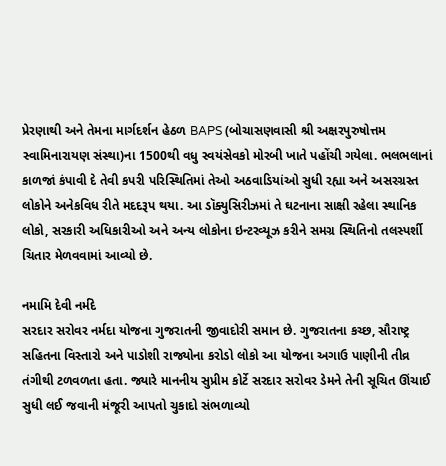પ્રેરણાથી અને તેમના માર્ગદર્શન હેઠળ BAPS (બોચાસણવાસી શ્રી અક્ષરપુરુષોત્તમ સ્વામિનારાયણ સંસ્થા)ના 1500થી વધુ સ્વયંસેવકો મોરબી ખાતે પહોંચી ગયેલા. ભલભલાનાં કાળજાં કંપાવી દે તેવી કપરી પરિસ્થિતિમાં તેઓ અઠવાડિયાંઓ સુધી રહ્યા અને અસરગ્રસ્ત લોકોને અનેકવિધ રીતે મદદરૂપ થયા. આ ડૉક્યુસિરીઝમાં તે ઘટનાના સાક્ષી રહેલા સ્થાનિક લોકો, સરકારી અધિકારીઓ અને અન્ય લોકોના ઇન્ટરવ્યૂઝ કરીને સમગ્ર સ્થિતિનો તલસ્પર્શી ચિતાર મેળવવામાં આવ્યો છે.

નમામિ દેવી નર્મદે
સરદાર સરોવર નર્મદા યોજના ગુજરાતની જીવાદોરી સમાન છે. ગુજરાતના કચ્છ, સૌરાષ્ટ્ર સહિતના વિસ્તારો અને પાડોશી રાજ્યોના કરોડો લોકો આ યોજના અગાઉ પાણીની તીવ્ર તંગીથી ટળવળતા હતા. જ્યારે માનનીય સુપ્રીમ કોર્ટે સરદાર સરોવર ડેમને તેની સૂચિત ઊંચાઈ સુધી લઈ જવાની મંજૂરી આપતો ચુકાદો સંભળાવ્યો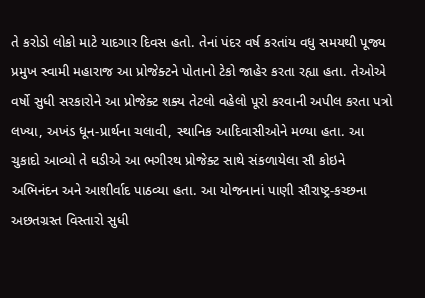તે કરોડો લોકો માટે યાદગાર દિવસ હતો. તેનાં પંદર વર્ષ કરતાંય વધુ સમયથી પૂજ્ય પ્રમુખ સ્વામી મહારાજ આ પ્રોજેક્ટને પોતાનો ટેકો જાહેર કરતા રહ્યા હતા. તેઓએ વર્ષો સુધી સરકારોને આ પ્રોજેક્ટ શક્ય તેટલો વહેલો પૂરો કરવાની અપીલ કરતા પત્રો લખ્યા, અખંડ ધૂન-પ્રાર્થના ચલાવી, સ્થાનિક આદિવાસીઓને મળ્યા હતા. આ ચુકાદો આવ્યો તે ઘડીએ આ ભગીરથ પ્રોજેક્ટ સાથે સંકળાયેલા સૌ કોઇને અભિનંદન અને આશીર્વાદ પાઠવ્યા હતા. આ યોજનાનાં પાણી સૌરાષ્ટ્ર-કચ્છના અછતગ્રસ્ત વિસ્તારો સુધી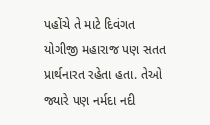પહોંચે તે માટે દિવંગત યોગીજી મહારાજ પણ સતત પ્રાર્થનારત રહેતા હતા. તેઓ જ્યારે પણ નર્મદા નદી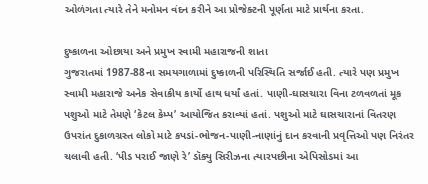ઓળંગતા ત્યારે તેને મનોમન વંદન કરીને આ પ્રોજેક્ટની પૂર્ણતા માટે પ્રાર્થના કરતા.

દુષ્કાળના ઓછાયા અને પ્રમુખ સ્વામી મહારાજની શાતા
ગુજરાતમાં 1987-88ના સમયગાળામાં દુષ્કાળની પરિસ્થિતિ સર્જાઈ હતી. ત્યારે પણ પ્રમુખ સ્વામી મહારાજે અનેક સેવાકીય કાર્યો હાથ ધર્યાં હતાં. પાણી-ઘાસચારા વિના ટળવળતાં મૂક પશુઓ માટે તેમણે ‘કેટલ કેમ્પ’ આયોજિત કરાવ્યાં હતાં. પશુઓ માટે ઘાસચારાનાં વિતરણ ઉપરાંત દુકાળગ્રસ્ત લોકો માટે કપડાં-ભોજન-પાણી-નાણાંનું દાન કરવાની પ્રવૃત્તિઓ પણ નિરંતર ચલાવી હતી. ‘પીડ પરાઈ જાણે રે’ ડૉક્યુ સિરીઝના ત્યારપછીના એપિસોડમાં આ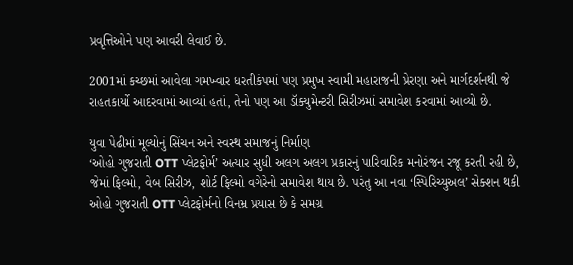પ્રવૃત્તિઓને પણ આવરી લેવાઈ છે.

2001માં કચ્છમાં આવેલા ગમખ્વાર ધરતીકંપમાં પણ પ્રમુખ સ્વામી મહારાજની પ્રેરણા અને માર્ગદર્શનથી જે રાહતકાર્યો આદરવામાં આવ્યાં હતાં, તેનો પણ આ ડૉક્યુમેન્ટરી સિરીઝમાં સમાવેશ કરવામાં આવ્યો છે.

યુવા પેઢીમાં મૂલ્યોનું સિંચન અને સ્વસ્થ સમાજનું નિર્માણ
‘ઓહો ગુજરાતી OTT પ્લેટફોર્મ’ અત્યાર સુધી અલગ અલગ પ્રકારનું પારિવારિક મનોરંજન રજૂ કરતી રહી છે, જેમાં ફિલ્મો, વેબ સિરીઝ, શોર્ટ ફિલ્મો વગેરેનો સમાવેશ થાય છે. પરંતુ આ નવા ‘સ્પિરિચ્યુઅલ’ સેક્શન થકી ઓહો ગુજરાતી OTT પ્લેટફોર્મનો વિનમ્ર પ્રયાસ છે કે સમગ્ર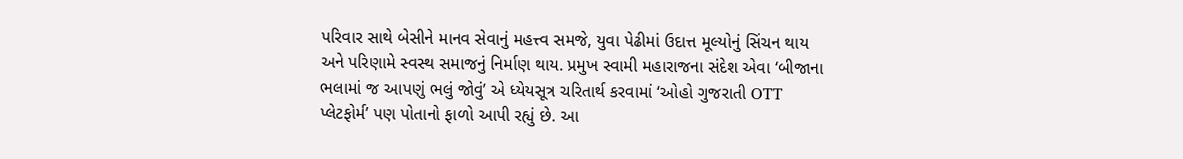પરિવાર સાથે બેસીને માનવ સેવાનું મહત્ત્વ સમજે, યુવા પેઢીમાં ઉદાત્ત મૂલ્યોનું સિંચન થાય અને પરિણામે સ્વસ્થ સમાજનું નિર્માણ થાય. પ્રમુખ સ્વામી મહારાજના સંદેશ એવા ‘બીજાના ભલામાં જ આપણું ભલું જોવું’ એ ધ્યેયસૂત્ર ચરિતાર્થ કરવામાં ‘ઓહો ગુજરાતી OTT પ્લેટફોર્મ’ પણ પોતાનો ફાળો આપી રહ્યું છે. આ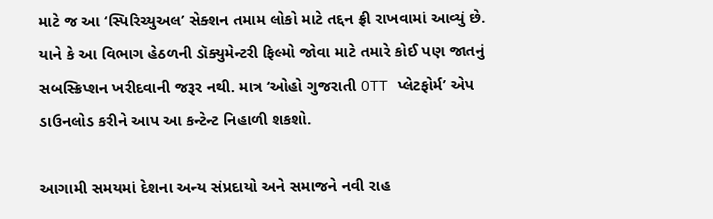માટે જ આ ‘સ્પિરિચ્યુઅલ’ સેક્શન તમામ લોકો માટે તદ્દન ફ્રી રાખવામાં આવ્યું છે. યાને કે આ વિભાગ હેઠળની ડૉક્યુમેન્ટરી ફિલ્મો જોવા માટે તમારે કોઈ પણ જાતનું સબસ્ક્રિપ્શન ખરીદવાની જરૂર નથી. માત્ર ‘ઓહો ગુજરાતી OTT પ્લેટફોર્મ’ એપ ડાઉનલોડ કરીને આપ આ કન્ટેન્ટ નિહાળી શકશો.

આગામી સમયમાં દેશના અન્ય સંપ્રદાયો અને સમાજને નવી રાહ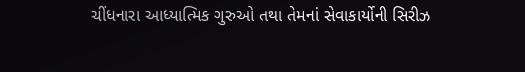ચીંધનારા આધ્યાત્મિક ગુરુઓ તથા તેમનાં સેવાકાર્યોની સિરીઝ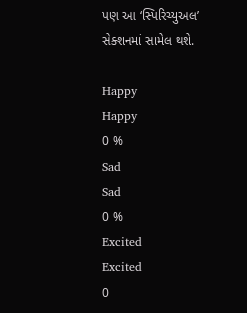પણ આ ‘સ્પિરિચ્યુઅલ’ સેક્શનમાં સામેલ થશે.

Happy
Happy
0 %
Sad
Sad
0 %
Excited
Excited
0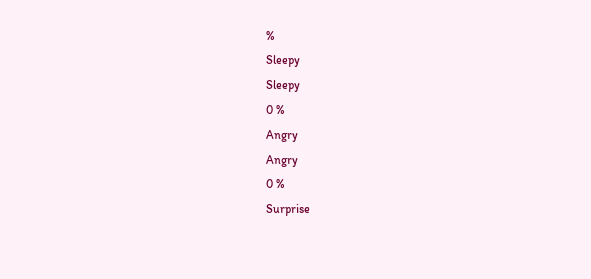%
Sleepy
Sleepy
0 %
Angry
Angry
0 %
Surprise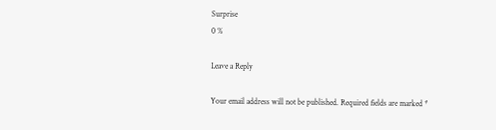Surprise
0 %

Leave a Reply

Your email address will not be published. Required fields are marked *